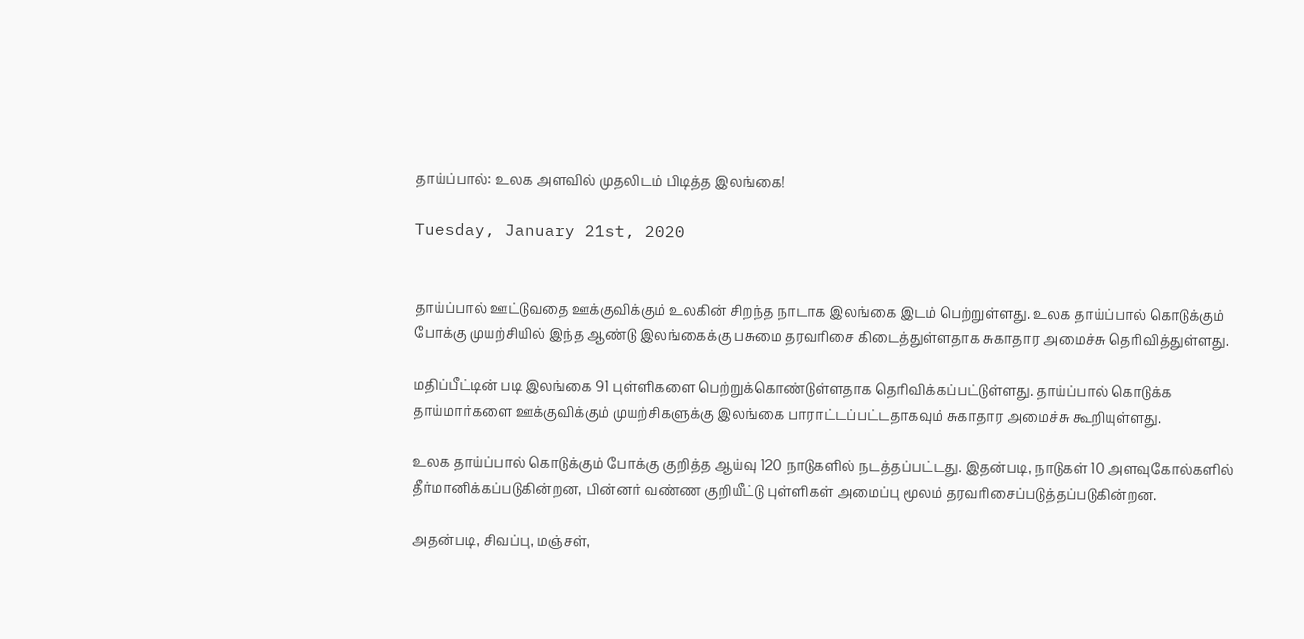தாய்ப்பால்: உலக அளவில் முதலிடம் பிடித்த இலங்கை!

Tuesday, January 21st, 2020


தாய்ப்பால் ஊட்டுவதை ஊக்குவிக்கும் உலகின் சிறந்த நாடாக இலங்கை இடம் பெற்றுள்ளது. உலக தாய்ப்பால் கொடுக்கும் போக்கு முயற்சியில் இந்த ஆண்டு இலங்கைக்கு பசுமை தரவரிசை கிடைத்துள்ளதாக சுகாதார அமைச்சு தெரிவித்துள்ளது.

மதிப்பீட்டின் படி இலங்கை 91 புள்ளிகளை பெற்றுக்கொண்டுள்ளதாக தெரிவிக்கப்பட்டுள்ளது. தாய்ப்பால் கொடுக்க தாய்மார்களை ஊக்குவிக்கும் முயற்சிகளுக்கு இலங்கை பாராட்டப்பட்டதாகவும் சுகாதார அமைச்சு கூறியுள்ளது.

உலக தாய்ப்பால் கொடுக்கும் போக்கு குறித்த ஆய்வு 120 நாடுகளில் நடத்தப்பட்டது. இதன்படி, நாடுகள் 10 அளவுகோல்களில் தீர்மானிக்கப்படுகின்றன, பின்னர் வண்ண குறியீட்டு புள்ளிகள் அமைப்பு மூலம் தரவரிசைப்படுத்தப்படுகின்றன.

அதன்படி, சிவப்பு, மஞ்சள்,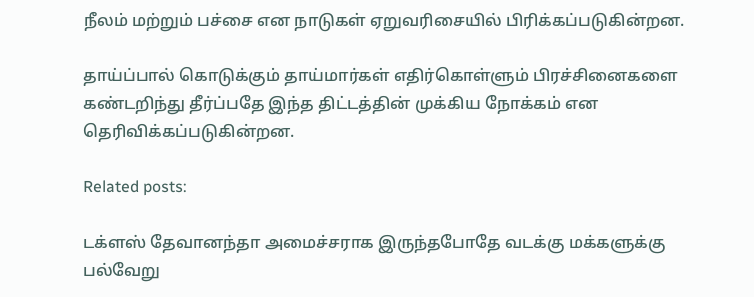நீலம் மற்றும் பச்சை என நாடுகள் ஏறுவரிசையில் பிரிக்கப்படுகின்றன.

தாய்ப்பால் கொடுக்கும் தாய்மார்கள் எதிர்கொள்ளும் பிரச்சினைகளை கண்டறிந்து தீர்ப்பதே இந்த திட்டத்தின் முக்கிய நோக்கம் என தெரிவிக்கப்படுகின்றன.

Related posts:

டக்ளஸ் தேவானந்தா அமைச்சராக இருந்தபோதே வடக்கு மக்களுக்கு பல்வேறு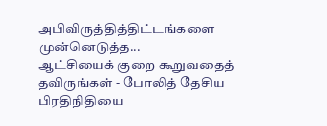அபிவிருத்தித்திட்டங்களை முன்னெடுத்த...
ஆட்சியைக் குறை கூறுவதைத் தவிருங்கள் - போலித் தேசிய பிரதிநிதியை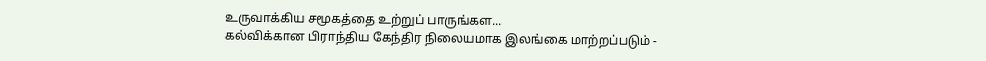உருவாக்கிய சமூகத்தை உற்றுப் பாருங்கள...
கல்விக்கான பிராந்திய கேந்திர நிலையமாக இலங்கை மாற்றப்படும் -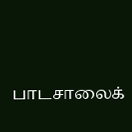பாடசாலைக்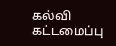கல்வி கட்டமைப்பு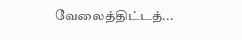வேலைத்திட்டத்...